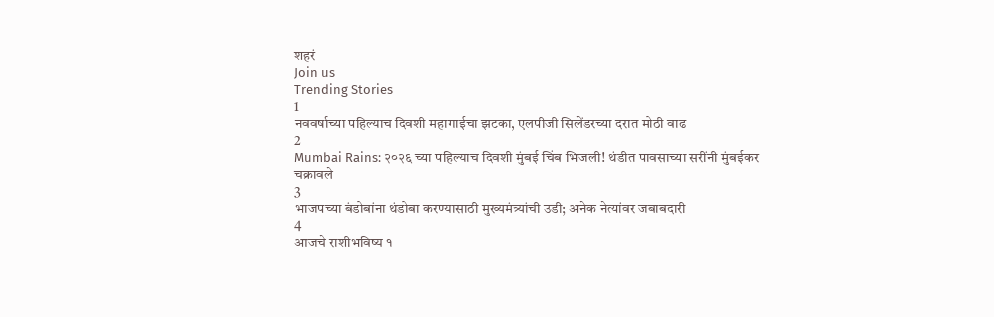शहरं
Join us
Trending Stories
1
नववर्षाच्या पहिल्याच दिवशी महागाईचा झटका, एलपीजी सिलेंडरच्या दरात मोठी वाढ
2
Mumbai Rains: २०२६ च्या पहिल्याच दिवशी मुंबई चिंब भिजली! थंडीत पावसाच्या सरींनी मुंबईकर चक्रावले
3
भाजपच्या बंडोबांना थंडोबा करण्यासाठी मुख्यमंत्र्यांची उडी; अनेक नेत्यांवर जबाबदारी
4
आजचे राशीभविष्य १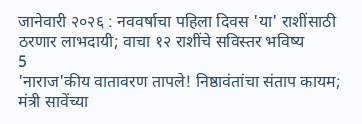जानेवारी २०२६ : नववर्षाचा पहिला दिवस 'या' राशींसाठी ठरणार लाभदायी; वाचा १२ राशींचे सविस्तर भविष्य
5
'नाराज'कीय वातावरण तापले! निष्ठावंतांचा संताप कायम; मंत्री सावेंच्या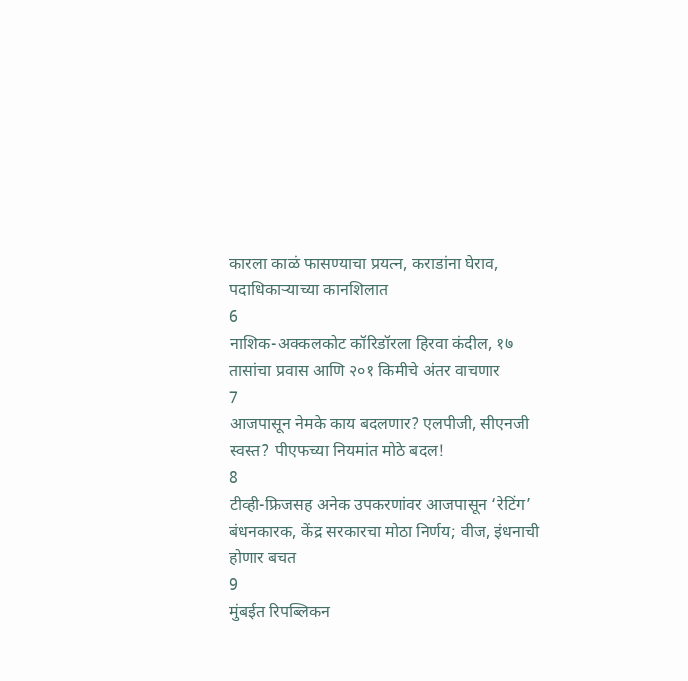कारला काळं फासण्याचा प्रयत्न, कराडांना घेराव, पदाधिकाऱ्याच्या कानशिलात
6
नाशिक-अक्कलकोट कॉरिडॉरला हिरवा कंदील, १७ तासांचा प्रवास आणि २०१ किमीचे अंतर वाचणार
7
आजपासून नेमके काय बदलणार? एलपीजी, सीएनजी स्वस्त? पीएफच्या नियमांत मोठे बदल!
8
टीव्ही-फ्रिजसह अनेक उपकरणांवर आजपासून ‘रेटिंग’ बंधनकारक, केंद्र सरकारचा मोठा निर्णय; वीज, इंधनाची होणार बचत
9
मुंबईत रिपब्लिकन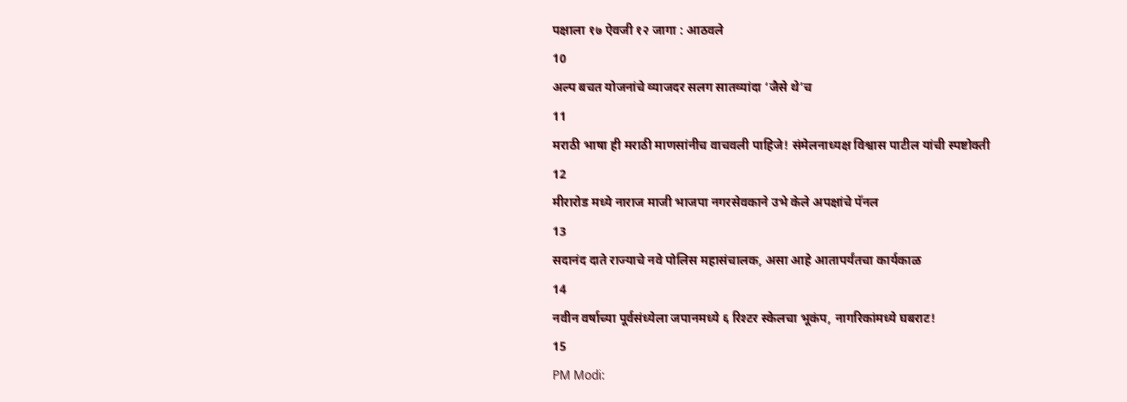पक्षाला १७ ऐवजी १२ जागा : आठवले
10
अल्प बचत योजनांचे व्याजदर सलग सातव्यांदा ‘जैसे थे’च
11
मराठी भाषा ही मराठी माणसांनीच वाचवली पाहिजे! संमेलनाध्यक्ष विश्वास पाटील यांची स्पष्टोक्ती
12
मीरारोड मध्ये नाराज माजी भाजपा नगरसेवकाने उभे केले अपक्षांचे पॅनल
13
सदानंद दाते राज्याचे नवे पोलिस महासंचालक, असा आहे आतापर्यंतचा कार्यकाळ
14
नवीन वर्षाच्या पूर्वसंध्येला जपानमध्ये ६ रिश्टर स्केलचा भूकंप, नागरिकांमध्ये घबराट!
15
PM Modi: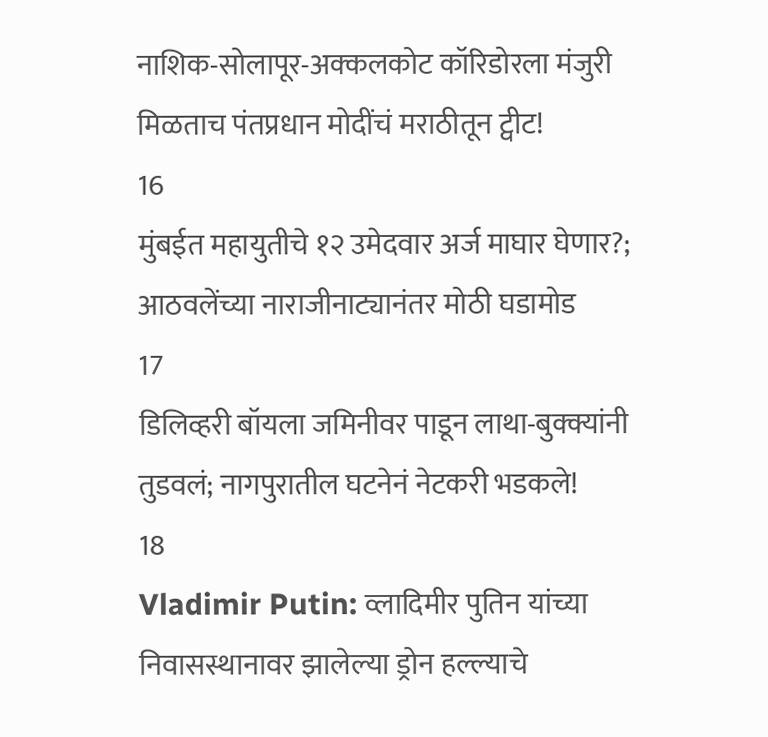नाशिक-सोलापूर-अक्कलकोट कॉरिडोरला मंजुरी मिळताच पंतप्रधान मोदींचं मराठीतून ट्वीट!
16
मुंबईत महायुतीचे १२ उमेदवार अर्ज माघार घेणार?; आठवलेंच्या नाराजीनाट्यानंतर मोठी घडामोड
17
डिलिव्हरी बॉयला जमिनीवर पाडून लाथा-बुक्क्यांनी तुडवलं; नागपुरातील घटनेनं नेटकरी भडकले!
18
Vladimir Putin: व्लादिमीर पुतिन यांच्या निवासस्थानावर झालेल्या ड्रोन हल्ल्याचे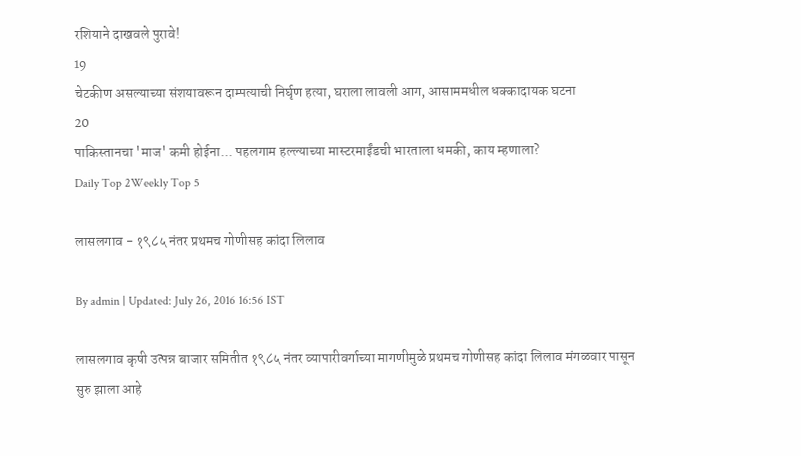रशियाने दाखवले पुरावे!
19
चेटकीण असल्याच्या संशयावरून दाम्पत्याची निर्घृण हत्या, घराला लावली आग, आसाममधील धक्कादायक घटना
20
पाकिस्तानचा 'माज' कमी होईना... पहलगाम हल्ल्याच्या मास्टरमाईंडची भारताला धमकी, काय म्हणाला?
Daily Top 2Weekly Top 5

लासलगाव - १९८५ नंतर प्रथमच गोणीसह कांदा लिलाव

By admin | Updated: July 26, 2016 16:56 IST

लासलगाव कृषी उत्पन्न बाजार समितीत १९८५ नंतर व्यापारीवर्गाच्या मागणीमुळे प्रथमच गोणीसह कांदा लिलाव मंगळवार पासून सुरु झाला आहे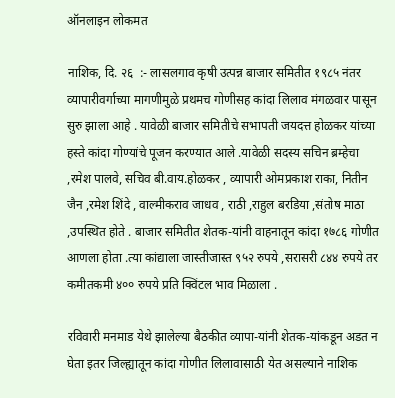ऑनलाइन लोकमत

नाशिक, दि. २६  :- लासलगाव कृषी उत्पन्न बाजार समितीत १९८५ नंतर व्यापारीवर्गाच्या मागणीमुळे प्रथमच गोणीसह कांदा लिलाव मंगळवार पासून सुरु झाला आहे . यावेळी बाजार समितीचे सभापती जयदत्त होळकर यांच्या हस्ते कांदा गोण्यांचे पूजन करण्यात आले .यावेळी सदस्य सचिन ब्रम्हेचा ,रमेश पालवे, सचिव बी.वाय.होळकर , व्यापारी ओमप्रकाश राका, नितीन जैन ,रमेश शिंदे , वाल्मीकराव जाधव , राठी ,राहुल बरडिया ,संतोष माठा ,उपस्थित होते . बाजार समितीत शेतक-यांनी वाहनातून कांदा १७८६ गोणीत आणला होता .त्या कांद्याला जास्तीजास्त ९५२ रुपये ,सरासरी ८४४ रुपये तर कमीतकमी ४०० रुपये प्रति क्विंटल भाव मिळाला .

रविवारी मनमाड येथे झालेल्या बैठकीत व्यापा-यांनी शेतक-यांकडून अडत न घेता इतर जिल्ह्यातून कांदा गोणीत लिलावासाठी येत असल्याने नाशिक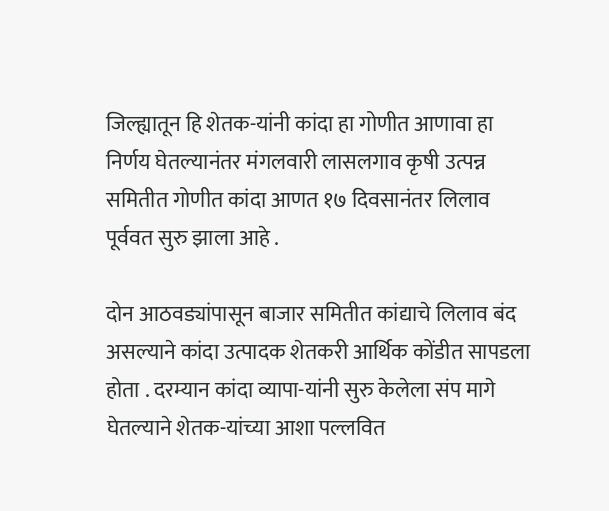जिल्ह्यातून हि शेतक-यांनी कांदा हा गोणीत आणावा हा निर्णय घेतल्यानंतर मंगलवारी लासलगाव कृषी उत्पन्न समितीत गोणीत कांदा आणत १७ दिवसानंतर लिलाव पूर्ववत सुरु झाला आहे .

दोन आठवड्यांपासून बाजार समितीत कांद्याचे लिलाव बंद असल्याने कांदा उत्पादक शेतकरी आर्थिक कोंडीत सापडला होता . दरम्यान कांदा व्यापा-यांनी सुरु केलेला संप मागे घेतल्याने शेतक-यांच्या आशा पल्लवित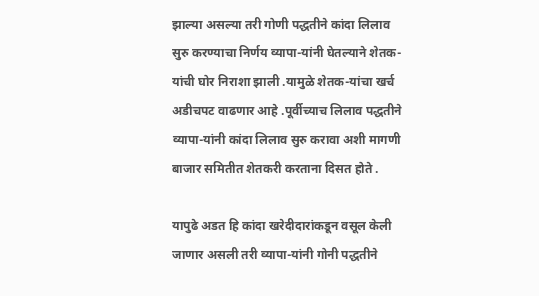झाल्या असल्या तरी गोणी पद्धतीने कांदा लिलाव सुरु करण्याचा निर्णय व्यापा-यांनी घेतल्याने शेतक-यांची घोर निराशा झाली .यामुळे शेतक-यांचा खर्च अडीचपट वाढणार आहे .पूर्वीच्याच लिलाव पद्धतीने व्यापा-यांनी कांदा लिलाव सुरु करावा अशी मागणी बाजार समितीत शेतकरी करताना दिसत होते .

यापुढे अडत हि कांदा खरेदीदारांकडून वसूल केली जाणार असली तरी व्यापा-यांनी गोनी पद्धतीने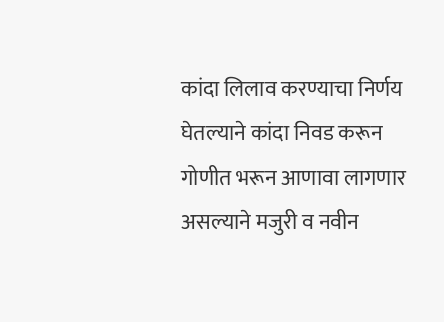कांदा लिलाव करण्याचा निर्णय घेतल्याने कांदा निवड करून गोणीत भरून आणावा लागणार असल्याने मजुरी व नवीन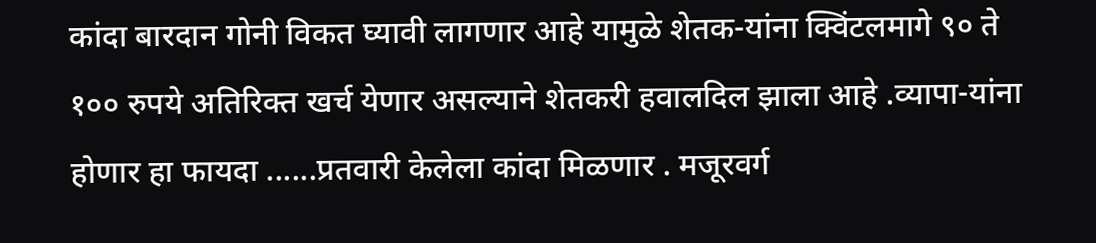कांदा बारदान गोनी विकत घ्यावी लागणार आहे यामुळे शेतक-यांना क्विंटलमागे ९० ते १०० रुपये अतिरिक्त खर्च येणार असल्याने शेतकरी हवालदिल झाला आहे .व्यापा-यांना होणार हा फायदा ......प्रतवारी केलेला कांदा मिळणार . मजूरवर्ग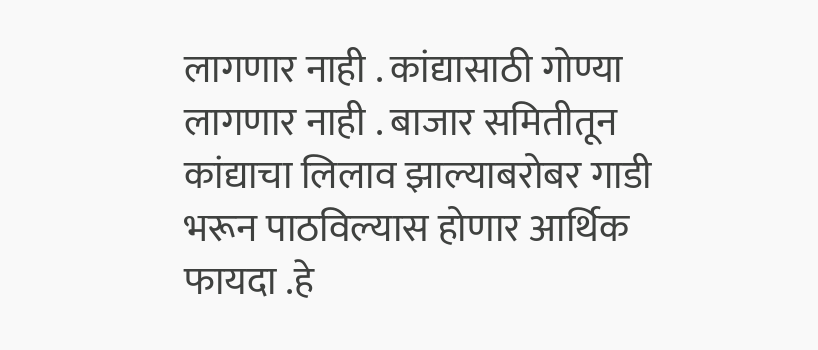लागणार नाही . कांद्यासाठी गोण्या लागणार नाही . बाजार समितीतून कांद्याचा लिलाव झाल्याबरोबर गाडी भरून पाठविल्यास होणार आर्थिक फायदा .हे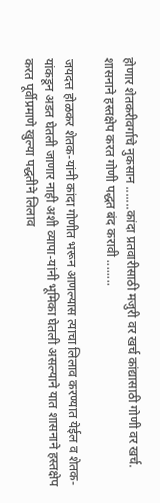होणार शेतकरीवर्गाचे नुकसान .......कांदा प्रतवारीसाठी मजुरी वर खर्च कांद्यासाठी गोणी वर खर्च. शासनाने हस्तक्षेप करत गोणी पद्धत बंद करावी ........

जयदत्त होळकर शेतक-यांनी कांदा गोणीत भरून आणल्यास त्याचा लिलाव करण्यात येईल व शेतक-यांकडून अडत घेतली जाणार नाही अशी व्यापा-यांनी भूमिका घेतली असल्याने यात शासनाने हस्तक्षेप करत पूर्वीप्रमाणे खुल्या पद्धतीने लिलाव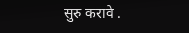सुरु करावे .